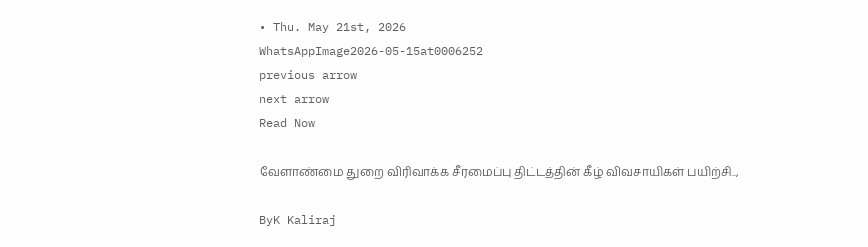• Thu. May 21st, 2026
WhatsAppImage2026-05-15at0006252
previous arrow
next arrow
Read Now

வேளாண்மை துறை விரிவாக்க சீரமைப்பு திட்டத்தின் கீழ் விவசாயிகள் பயிற்சி..,

ByK Kaliraj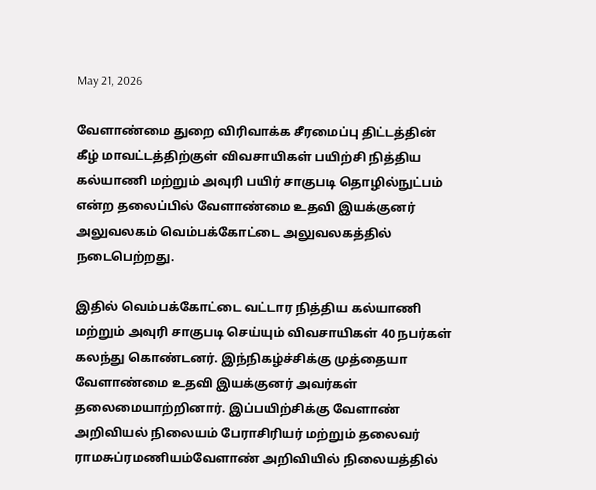May 21, 2026

வேளாண்மை துறை விரிவாக்க சீரமைப்பு திட்டத்தின் கீழ் மாவட்டத்திற்குள் விவசாயிகள் பயிற்சி நித்திய கல்யாணி மற்றும் அவுரி பயிர் சாகுபடி தொழில்நுட்பம் என்ற தலைப்பில் வேளாண்மை உதவி இயக்குனர் அலுவலகம் வெம்பக்கோட்டை அலுவலகத்தில் நடைபெற்றது.

இதில் வெம்பக்கோட்டை வட்டார நித்திய கல்யாணி மற்றும் அவுரி சாகுபடி செய்யும் விவசாயிகள் 40 நபர்கள் கலந்து கொண்டனர். இந்நிகழ்ச்சிக்கு முத்தையா வேளாண்மை உதவி இயக்குனர் அவர்கள் தலைமையாற்றினார். இப்பயிற்சிக்கு வேளாண் அறிவியல் நிலையம் பேராசிரியர் மற்றும் தலைவர் ராமசுப்ரமணியம்வேளாண் அறிவியில் நிலையத்தில்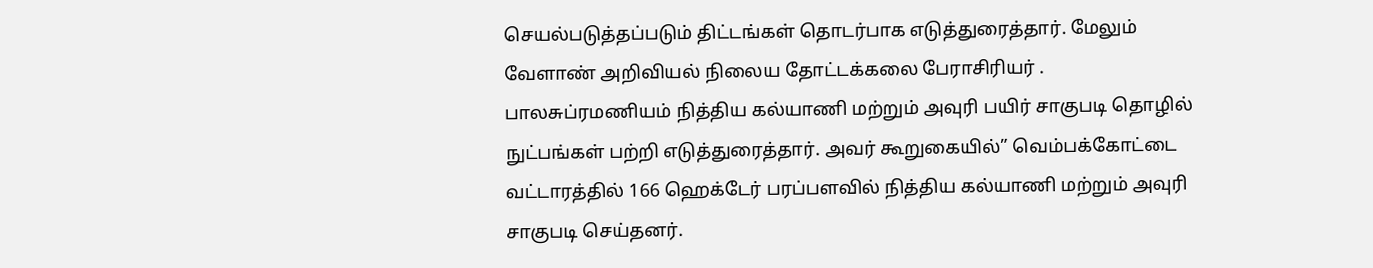செயல்படுத்தப்படும் திட்டங்கள் தொடர்பாக எடுத்துரைத்தார். மேலும் வேளாண் அறிவியல் நிலைய தோட்டக்கலை பேராசிரியர் . பாலசுப்ரமணியம் நித்திய கல்யாணி மற்றும் அவுரி பயிர் சாகுபடி தொழில் நுட்பங்கள் பற்றி எடுத்துரைத்தார். அவர் கூறுகையில்” வெம்பக்கோட்டை வட்டாரத்தில் 166 ஹெக்டேர் பரப்பளவில் நித்திய கல்யாணி மற்றும் அவுரி சாகுபடி செய்தனர்.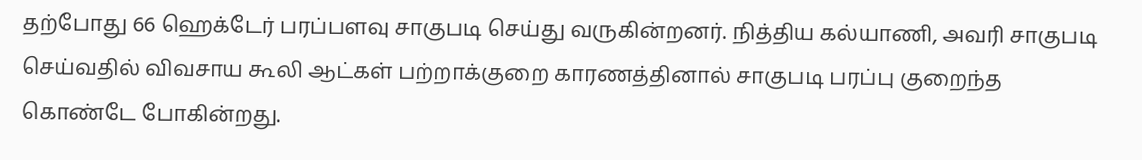தற்போது 66 ஹெக்டேர் பரப்பளவு சாகுபடி செய்து வருகின்றனர். நித்திய கல்யாணி, அவரி சாகுபடி செய்வதில் விவசாய கூலி ஆட்கள் பற்றாக்குறை காரணத்தினால் சாகுபடி பரப்பு குறைந்த கொண்டே போகின்றது.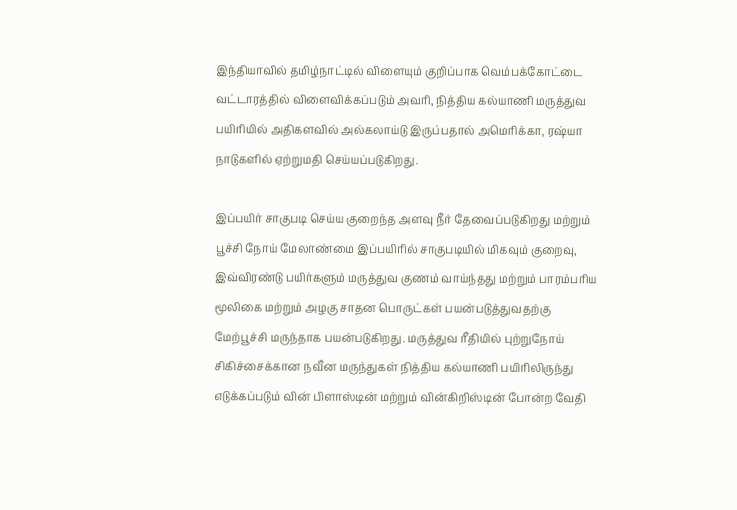இந்தியாவில் தமிழ்நாட்டில் விளையும் குறிப்பாக வெம்பக்கோட்டை வட்டாரத்தில் விளைவிக்கப்படும் அவரி, நித்திய கல்யாணி மருத்துவ பயிரியில் அதிகளவில் அல்கலாய்டு இருப்பதால் அமெரிக்கா, ரஷ்யா நாடுகளில் ஏற்றுமதி செய்யப்படுகிறது.

இப்பயிர் சாகுபடி செய்ய குறைந்த அளவு நீர் தேவைப்படுகிறது மற்றும் பூச்சி நோய் மேலாண்மை இப்பயிரில் சாகுபடியில் மிகவும் குறைவு, இவ்விரண்டு பயிர்களும் மருத்துவ குணம் வாய்ந்தது மற்றும் பாரம்பரிய மூலிகை மற்றும் அழகு சாதன பொருட்கள் பயன்படுத்துவதற்கு மேற்பூச்சி மருந்தாக பயன்படுகிறது. மருத்துவ ரீதியில் புற்றுநோய் சிகிச்சைக்கான நவீன மருந்துகள் நித்திய கல்யாணி பயிரிலிருந்து எடுக்கப்படும் வின் பிளாஸ்டின் மற்றும் வின்கிறிஸ்டின் போன்ற வேதி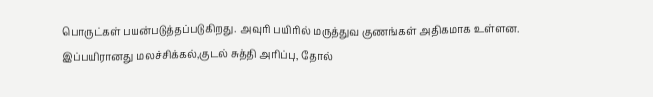பொருட்கள் பயன்படுத்தப்படுகிறது. அவுரி பயிரில் மருத்துவ குணங்கள் அதிகமாக உள்ளன. இப்பயிரானது மலச்சிக்கல்,குடல் சுத்தி அரிப்பு, தோல்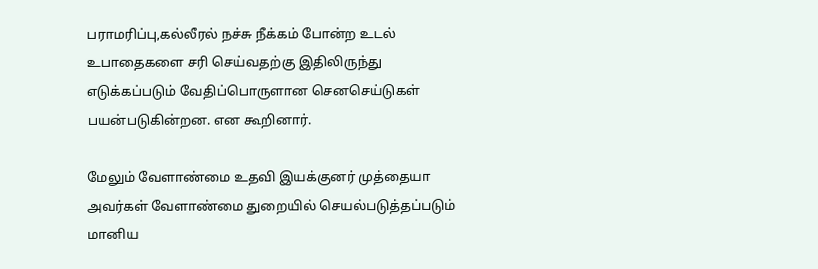பராமரிப்பு,கல்லீரல் நச்சு நீக்கம் போன்ற உடல் உபாதைகளை சரி செய்வதற்கு இதிலிருந்து எடுக்கப்படும் வேதிப்பொருளான செனசெய்டுகள் பயன்படுகின்றன. என கூறினார்.

மேலும் வேளாண்மை உதவி இயக்குனர் முத்தையா அவர்கள் வேளாண்மை துறையில் செயல்படுத்தப்படும் மானிய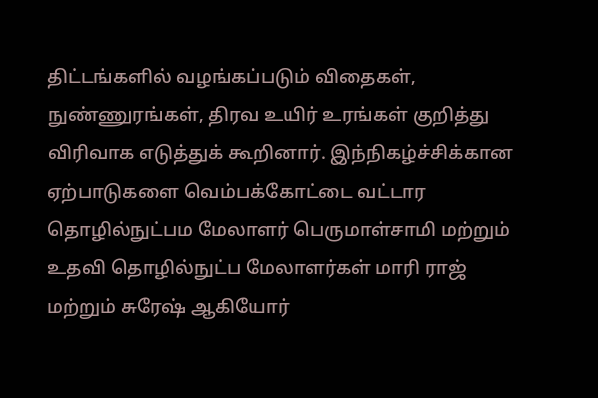திட்டங்களில் வழங்கப்படும் விதைகள், நுண்ணுரங்கள், திரவ உயிர் உரங்கள் குறித்து விரிவாக எடுத்துக் கூறினார். இந்நிகழ்ச்சிக்கான ஏற்பாடுகளை வெம்பக்கோட்டை வட்டார தொழில்நுட்பம மேலாளர் பெருமாள்சாமி மற்றும் உதவி தொழில்நுட்ப மேலாளர்கள் மாரி ராஜ் மற்றும் சுரேஷ் ஆகியோர்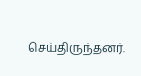செய்திருந்தனர்.